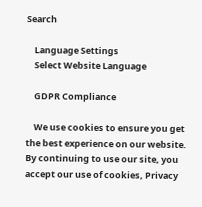Search

    Language Settings
    Select Website Language

    GDPR Compliance

    We use cookies to ensure you get the best experience on our website. By continuing to use our site, you accept our use of cookies, Privacy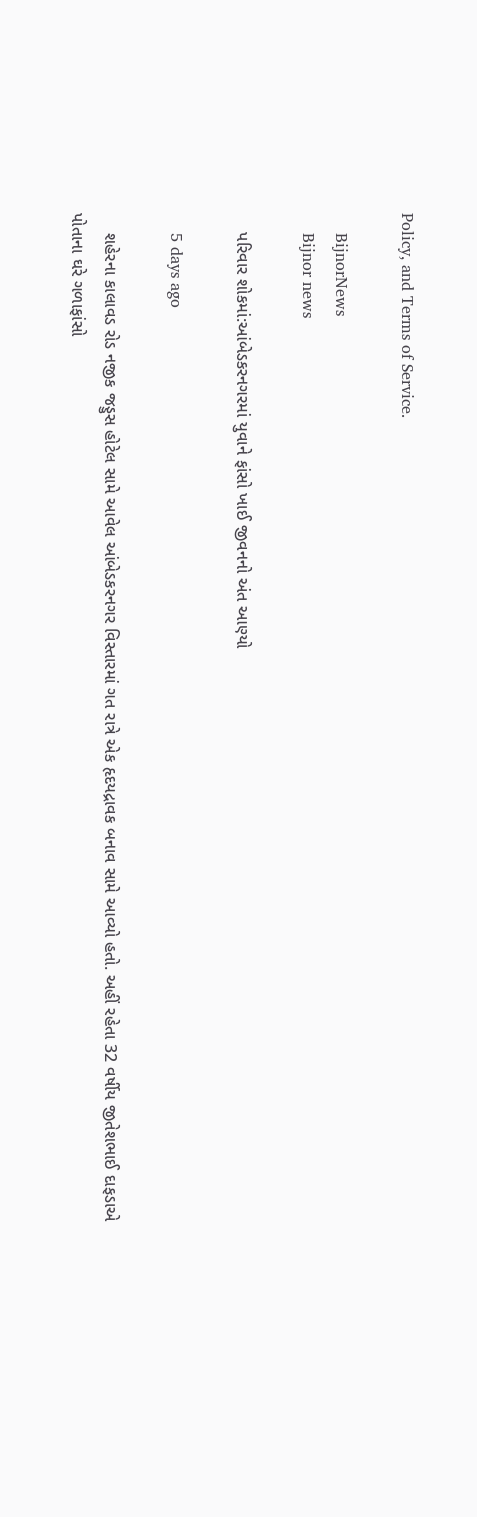Policy, and Terms of Service.

    BijnorNews
    Bijnor news

    પરિવાર શોકમાં:આંબેડકરનગરમાં યુવાને ફાંસો ખાઈ જીવનનો અંત આણ્યો

    5 days ago

    શહેરના કાલાવડ રોડ નજીક જડ્ડુસ હોટેલ સામે આવેલ આંબેડકરનગર વિસ્તારમાં ગત રાત્રે એક હૃદયદ્રાવક બનાવ સામે આવ્યો હતો. અહીં રહેતા 32 વર્ષીય જીતેશભાઈ દાફડાએ પોતાના ઘરે ગળાફાંસો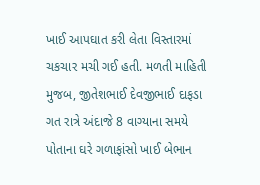ખાઈ આપઘાત કરી લેતા વિસ્તારમાં ચકચાર મચી ગઈ હતી. મળતી માહિતી મુજબ, જીતેશભાઈ દેવજીભાઈ દાફડા ગત રાત્રે અંદાજે 8 વાગ્યાના સમયે પોતાના ઘરે ગળાફાંસો ખાઈ બેભાન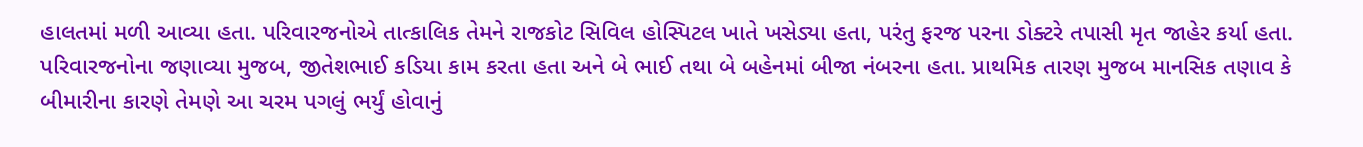હાલતમાં મળી આવ્યા હતા. પરિવારજનોએ તાત્કાલિક તેમને રાજકોટ સિવિલ હોસ્પિટલ ખાતે ખસેડ્યા હતા, પરંતુ ફરજ પરના ડોક્ટરે તપાસી મૃત જાહેર કર્યા હતા. પરિવારજનોના જણાવ્યા મુજબ, જીતેશભાઈ કડિયા કામ કરતા હતા અને બે ભાઈ તથા બે બહેનમાં બીજા નંબરના હતા. પ્રાથમિક તારણ મુજબ માનસિક તણાવ કે બીમારીના કારણે તેમણે આ ચરમ પગલું ભર્યું હોવાનું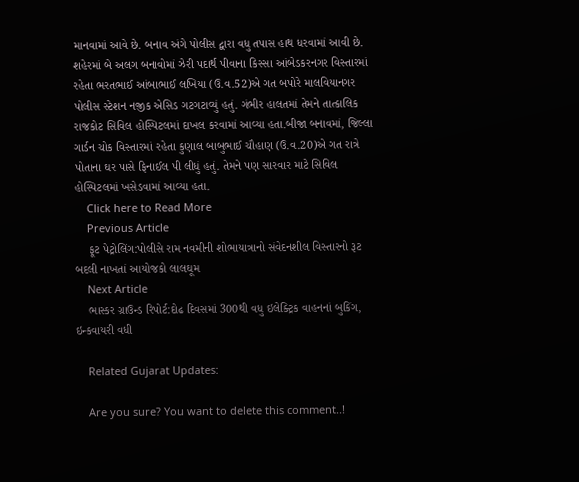માનવામાં આવે છે. બનાવ અંગે પોલીસ દ્વારા વધુ તપાસ હાથ ધરવામાં આવી છે. શહેરમાં બે અલગ બનાવોમાં ઝેરી પદાર્થ પીવાના કિસ્સા આંબેડકરનગર વિસ્તારમાં રહેતા ભરતભાઈ આંબાભાઈ લખિયા (ઉ.વ.52)એ ગત બપોરે માલવિયાનગર પોલીસ સ્ટેશન નજીક એસિડ ગટગટાવ્યું હતું. ગંભીર હાલતમાં તેમને તાત્કાલિક રાજકોટ સિવિલ હોસ્પિટલમાં દાખલ કરવામાં આવ્યા હતા.બીજા બનાવમાં, જિલ્લા ગાર્ડન ચોક વિસ્તારમાં રહેતા કુણાલ બાબુભાઈ ચૌહાણ (ઉ.વ.20)એ ગત રાત્રે પોતાના ઘર પાસે ફિનાઈલ પી લીધું હતું. તેમને પણ સારવાર માટે સિવિલ હોસ્પિટલમાં ખસેડવામાં આવ્યા હતા.
    Click here to Read More
    Previous Article
    ફૂટ પેટ્રોલિંગ:પોલીસે રામ નવમીની શોભાયાત્રાનો સંવેદનશીલ વિસ્તારનો રૂટ બદલી નાખતાં આયોજકો લાલઘૂમ
    Next Article
    ભાસ્કર ગ્રાઉન્ડ રિપોર્ટ:દોઢ દિવસમાં 300થી વધુ ઇલેક્ટ્રિક વાહનનાં બુકિંગ, ઇન્કવાયરી વધી

    Related Gujarat Updates:

    Are you sure? You want to delete this comment..!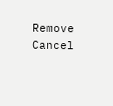Remove Cancel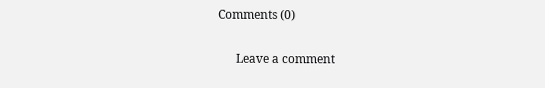Comments (0)

      Leave a comment